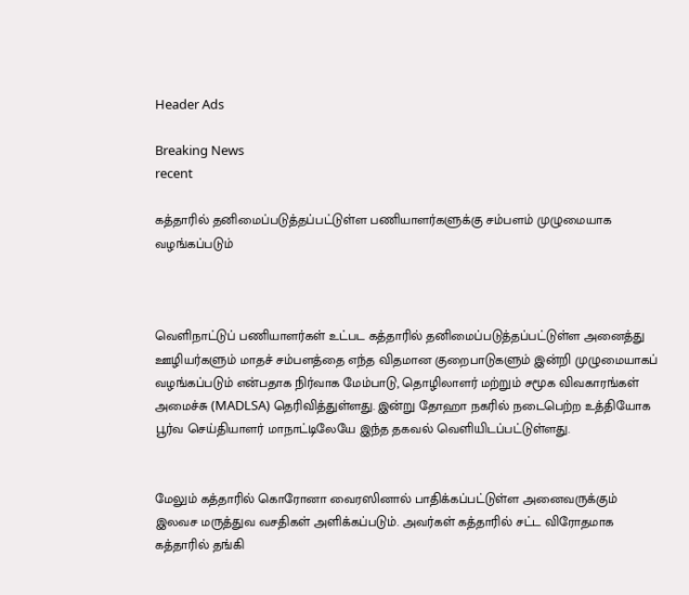Header Ads

Breaking News
recent

கத்தாரில் தனிமைப்படுத்தப்பட்டுள்ள பணியாளர்களுக்கு சம்பளம் முழுமையாக வழங்கப்படும்



வெளிநாட்டுப் பணியாளர்கள் உட்பட கத்தாரில் தனிமைப்படுத்தப்பட்டுள்ள அனைத்து ஊழியர்களும் மாதச் சம்பளத்தை எந்த விதமான குறைபாடுகளும் இன்றி முழுமையாகப்  வழங்கப்படும் என்பதாக நிர்வாக மேம்பாடு, தொழிலாளர் மற்றும் சமூக விவகாரங்கள் அமைச்சு (MADLSA) தெரிவித்துள்ளது. இன்று தோஹா நகரில் நடைபெற்ற உத்தியோக பூர்வ செய்தியாளர் மாநாட்டிலேயே இந்த தகவல் வெளியிடப்பட்டுள்ளது.


மேலும் கத்தாரில் கொரோனா வைரஸினால் பாதிக்கப்பட்டுள்ள அனைவருக்கும் இலவச மருத்துவ வசதிகள் அளிக்கப்படும். அவர்கள் கத்தாரில் சட்ட விரோதமாக கத்தாரில் தங்கி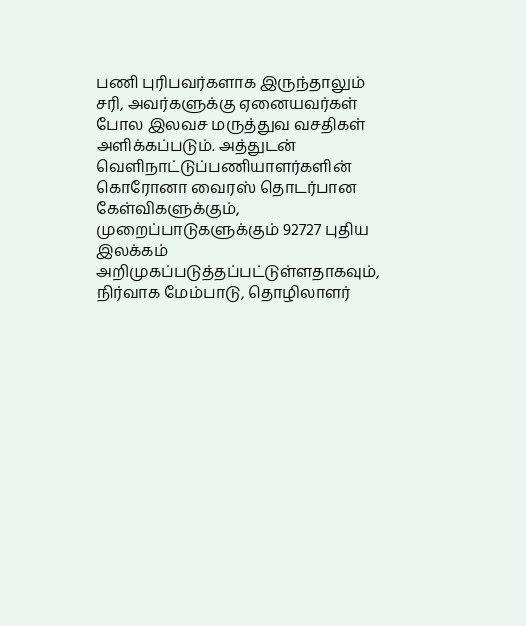பணி புரிபவர்களாக இருந்தாலும் சரி, அவர்களுக்கு ஏனையவர்கள் போல இலவச மருத்துவ வசதிகள் அளிக்கப்படும். அத்துடன் வெளிநாட்டுப்பணியாளர்களின் கொரோனா வைரஸ் தொடர்பான கேள்விகளுக்கும், முறைப்பாடுகளுக்கும் 92727 புதிய இலக்கம் அறிமுகப்படுத்தப்பட்டுள்ளதாகவும், நிர்வாக மேம்பாடு, தொழிலாளர்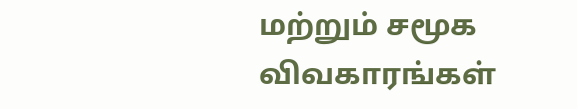மற்றும் சமூக விவகாரங்கள்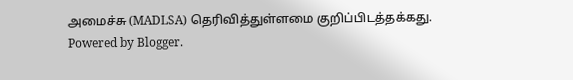அமைச்சு (MADLSA) தெரிவித்துள்ளமை குறிப்பிடத்தக்கது.
Powered by Blogger.